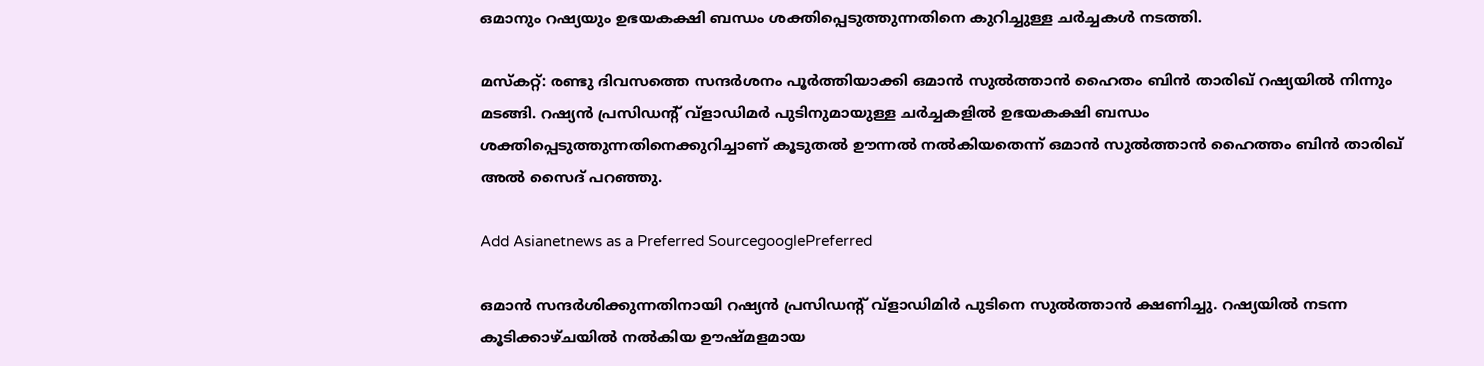ഒമാനും റഷ്യയും ഉഭയകക്ഷി ബന്ധം ശക്തിപ്പെടുത്തുന്നതിനെ കുറിച്ചുള്ള ചര്‍ച്ചകൾ നടത്തി.

മസ്കറ്റ്: രണ്ടു ദിവസത്തെ സന്ദർശനം പൂർത്തിയാക്കി ഒമാൻ സുൽത്താൻ ഹൈതം ബിൻ താരിഖ് റഷ്യയിൽ നിന്നും മടങ്ങി. റഷ്യൻ പ്രസിഡന്‍റ് വ്ളാഡിമര്‍ പുടിനുമായുള്ള ചർച്ചകളില്‍ ഉഭയകക്ഷി ബന്ധം ശക്തിപ്പെടുത്തുന്നതിനെക്കുറിച്ചാണ് കൂടുതൽ ഊന്നൽ നൽകിയതെന്ന് ഒമാൻ സുൽത്താൻ ഹൈത്തം ബിൻ താരിഖ് അൽ സൈദ് പറഞ്ഞു.

Add Asianetnews as a Preferred SourcegooglePreferred

ഒമാൻ സന്ദർശിക്കുന്നതിനായി റഷ്യൻ പ്രസിഡന്‍റ് വ്‌ളാഡിമിർ പുടിനെ സുൽത്താൻ ക്ഷണിച്ചു. റഷ്യയിൽ നടന്ന കൂടിക്കാഴ്ചയിൽ നൽകിയ ഊഷ്മളമായ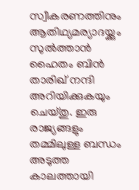സ്വീകരണത്തിനും ആതിഥ്യമര്യാദയ്ക്കും സുൽത്താൻ ഹൈതം ബിൻ താരിഖ് നന്ദി അറിയിക്കുകയും ചെയ്തു. ഇരു രാജ്യങ്ങളും തമ്മിലുള്ള ബന്ധം അടുത്ത കാലത്തായി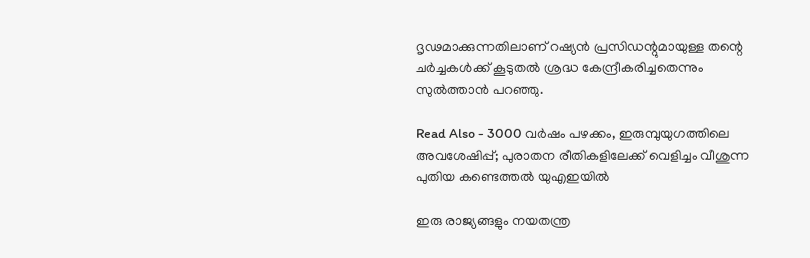ദൃഢമാക്കുന്നതിലാണ് റഷ്യൻ പ്രസിഡന്റുമായുള്ള തന്റെ ചർച്ചകൾക്ക് കൂടുതൽ ശ്രദ്ധ കേന്ദ്രീകരിച്ചതെന്നും സുൽത്താൻ പറഞ്ഞു.

Read Also - 3000 വർഷം പഴക്കം, ഇരുമ്പുയുഗത്തിലെ അവശേഷിപ്പ്; പുരാതന രീതികളിലേക്ക് വെളിച്ചം വീശുന്ന പുതിയ കണ്ടെത്തൽ യുഎഇയിൽ

ഇരു രാജ്യങ്ങളും നയതന്ത്ര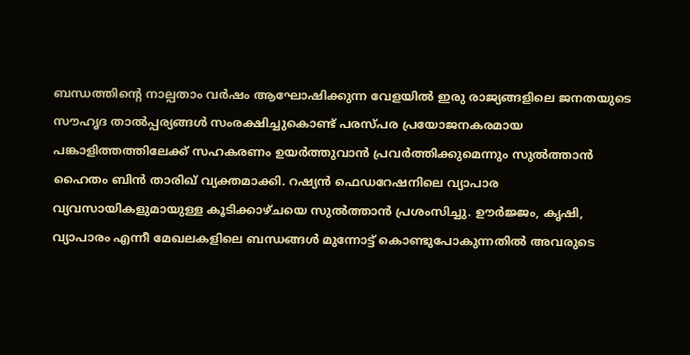ബന്ധത്തിന്‍റെ നാല്പതാം വർഷം ആഘോഷിക്കുന്ന വേളയിൽ ഇരു രാജ്യങ്ങളിലെ ജനതയുടെ സൗഹൃദ താൽപ്പര്യങ്ങൾ സംരക്ഷിച്ചുകൊണ്ട് പരസ്പര പ്രയോജനകരമായ പങ്കാളിത്തത്തിലേക്ക് സഹകരണം ഉയർത്തുവാൻ പ്രവർത്തിക്കുമെന്നും സുൽത്താൻ ഹൈതം ബിൻ താരിഖ് വ്യക്തമാക്കി. റഷ്യൻ ഫെഡറേഷനിലെ വ്യാപാര വ്യവസായികളുമായുള്ള കൂടിക്കാഴ്ചയെ സുൽത്താൻ പ്രശംസിച്ചു. ഊർജ്ജം, കൃഷി, വ്യാപാരം എന്നീ മേഖലകളിലെ ബന്ധങ്ങൾ മുന്നോട്ട് കൊണ്ടുപോകുന്നതിൽ അവരുടെ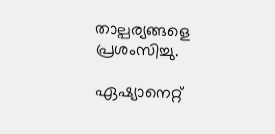താല്പര്യങ്ങളെ പ്രശംസിച്ചു.

ഏഷ്യാനെറ്റ്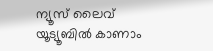ന്യൂസ് ലൈവ് യൂട്യൂബിൽ കാണാം